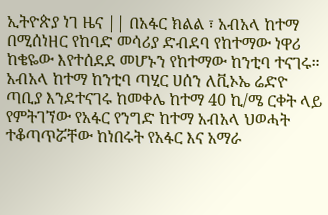ኢትዮጵያ ነገ ዜና || በአፋር ክልል ፣ አብአላ ከተማ በሚሰነዘር የከባድ መሳሪያ ድብደባ የከተማው ነዋሪ ከቄዬው እየተሰደደ መሆኑን የከተማው ከንቲባ ተናገሩ።
አብአላ ከተማ ከንቲባ ጣሂር ሀሰን ለቪኦኤ ሬድዮ ጣቢያ እንደተናገሩ ከመቀሌ ከተማ 40 ኪ/ሜ ርቀት ላይ የምትገኘው የአፋር የንግድ ከተማ አብአላ ህወሓት ተቆጣጥሯቸው ከነበሩት የአፋር እና አማራ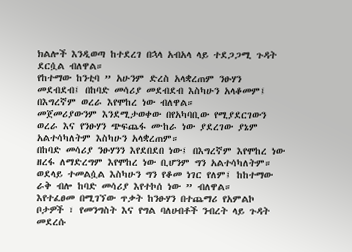ክልሎች እንዲወጣ ከተደረገ በኋላ አብአላ ላይ ተደጋጋሚ ጉዳት ደርሷል ብለዋል።
የከተማው ከንቲባ ” አሁንም ድረስ አላቋረጠም ንፁሃን መደብደብ፤ በከባድ መሳሪያ መደብደብ እስካሁን አላቆመም፤ በእግረኛም ወረራ እየሞከረ ነው ብለዋል።
መጀመሪያውንም እንደሚታወቀው በየአካባቢው የሚያደርገውን ወረራ እና የንፁሃን ጭፍጨፋ ሙከራ ነው ያደረገው ያኔም አልተሳካለትም እስካሁን አላቋረጠም።
በከባድ መሳሪያ ንፁሃንን እየደበደበ ነው፤ በእግረኛም እየሞከረ ነው ዘረፋ ለማድረግም እየሞከረ ነው ቢሆንም ግን አልተሳካለትም። ወደላይ ተመልሷል እስካሁን ግን የቆመ ነገር የለም፤ ከከተማው ራቅ ብሎ ከባድ መሳሪያ እየተኮሰ ነው ” ብለዋል።
እየተፈፀመ በሚገኘው ጥቃት ከንፁሃን በተጨማሪ የአምልኮ ቦታዎች ፣ የመንግስት እና የግል ባለሀብቶች ንብረት ላይ ጉዳት መደረሱ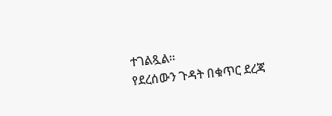ተገልጿል።
የደረሰውን ጉዳት በቁጥር ደረጃ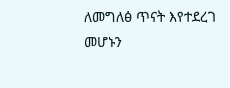ለመግለፅ ጥናት እየተደረገ መሆኑን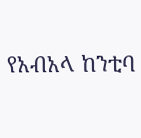የአብአላ ከንቲባ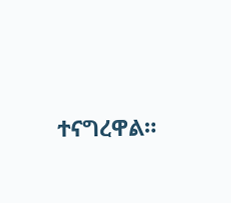ተናግረዋል።